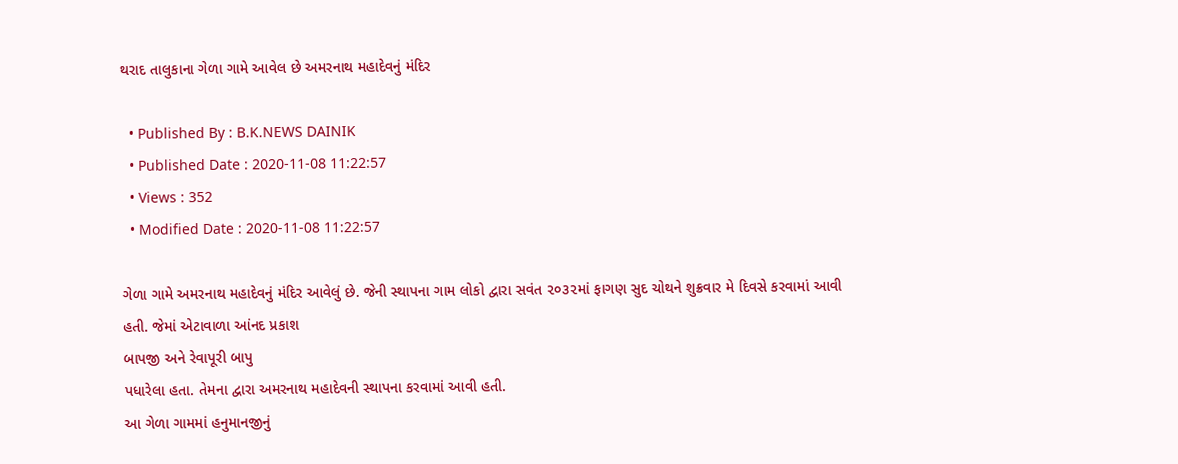થરાદ તાલુકાના ગેળા ગામે આવેલ છે અમરનાથ મહાદેવનું મંદિર

  • Published By : B.K.NEWS DAINIK
  • Published Date : 2020-11-08 11:22:57
  • Views : 352
  • Modified Date : 2020-11-08 11:22:57

ગેળા ગામે અમરનાથ મહાદેવનું મંદિર આવેલું છે. જેની સ્થાપના ગામ લોકો દ્વારા સવંત ૨૦૩૨માં ફાગણ સુદ ચોથને શુક્રવાર મે દિવસે કરવામાં આવી હતી. જેમાં એટાવાળા આંનદ પ્રકાશ
બાપજી અને રેવાપૂરી બાપુ
પધારેલા હતા. તેમના દ્વારા અમરનાથ મહાદેવની સ્થાપના કરવામાં આવી હતી.
આ ગેળા ગામમાં હનુમાનજીનું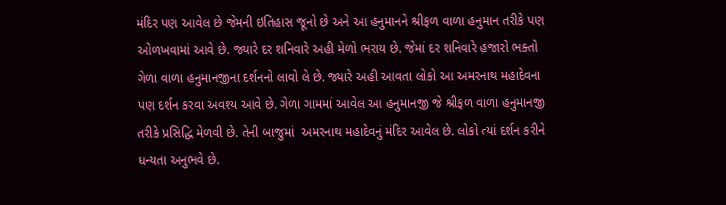મંદિર પણ આવેલ છે જેમની ઇતિહાસ જૂનો છે અને આ હનુમાનને શ્રીફળ વાળા હનુમાન તરીકે પણ ઓળખવામાં આવે છે. જ્યારે દર શનિવારે અહી મેળો ભરાય છે. જેમાં દર શનિવારે હજારો ભક્તો ગેળા વાળા હનુમાનજીના દર્શનનો લાવો લે છે. જ્યારે અહી આવતા લોકો આ અમરનાથ મહાદેવના પણ દર્શન કરવા અવશ્ય આવે છે. ગેળા ગામમાં આવેલ આ હનુમાનજી જે શ્રીફળ વાળા હનુમાનજી તરીકે પ્રસિદ્ધિ મેળવી છે. તેની બાજુમાં  અમરનાથ મહાદેવનું મંદિર આવેલ છે. લોકો ત્યાં દર્શન કરીને ધન્યતા અનુભવે છે.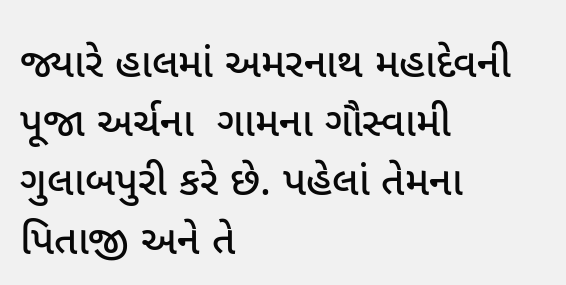જ્યારે હાલમાં અમરનાથ મહાદેવની પૂજા અર્ચના  ગામના ગૌસ્વામી ગુલાબપુરી કરે છે. પહેલાં તેમના પિતાજી અને તે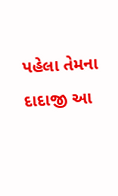પહેલા તેમના દાદાજી આ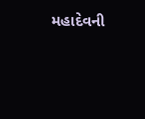મહાદેવની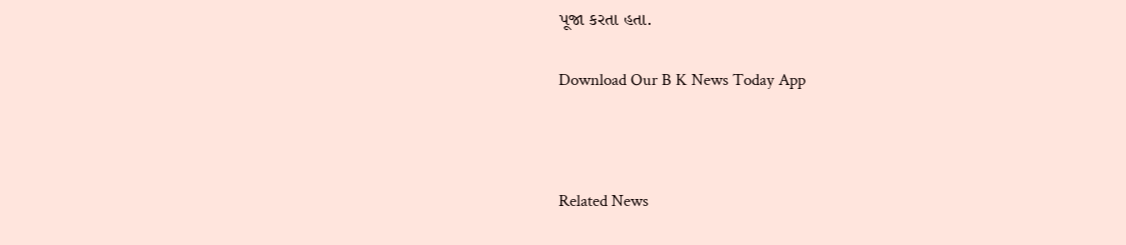પૂજા કરતા હતા.

Download Our B K News Today App



Related News